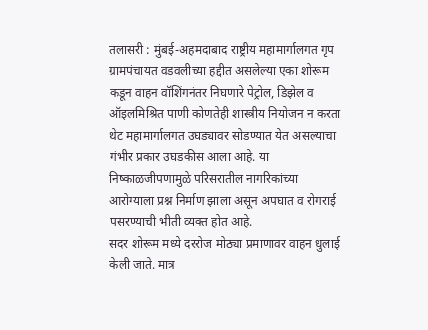तलासरी : मुंबई-अहमदाबाद राष्ट्रीय महामार्गालगत गृप ग्रामपंचायत वडवलीच्या हद्दीत असलेल्या एका शोरूम कडून वाहन वॉशिंगनंतर निघणारे पेट्रोल, डिझेल व ऑइलमिश्रित पाणी कोणतेही शास्त्रीय नियोजन न करता थेट महामार्गालगत उघड्यावर सोडण्यात येत असल्याचा गंभीर प्रकार उघडकीस आला आहे. या निष्काळजीपणामुळे परिसरातील नागरिकांच्या आरोग्याला प्रश्न निर्माण झाला असून अपघात व रोगराई पसरण्याची भीती व्यक्त होत आहे.
सदर शोरूम मध्ये दररोज मोठ्या प्रमाणावर वाहन धुलाई केली जाते. मात्र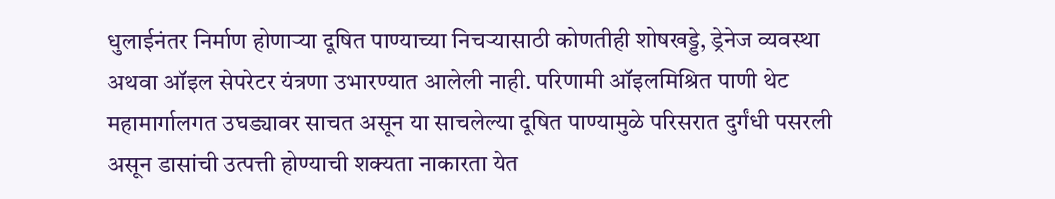धुलाईनंतर निर्माण होणाऱ्या दूषित पाण्याच्या निचऱ्यासाठी कोणतीही शोषखड्डे, ड्रेनेज व्यवस्था अथवा ऑइल सेपरेटर यंत्रणा उभारण्यात आलेली नाही. परिणामी ऑइलमिश्रित पाणी थेट महामार्गालगत उघड्यावर साचत असून या साचलेल्या दूषित पाण्यामुळे परिसरात दुर्गंधी पसरली असून डासांची उत्पत्ती होण्याची शक्यता नाकारता येत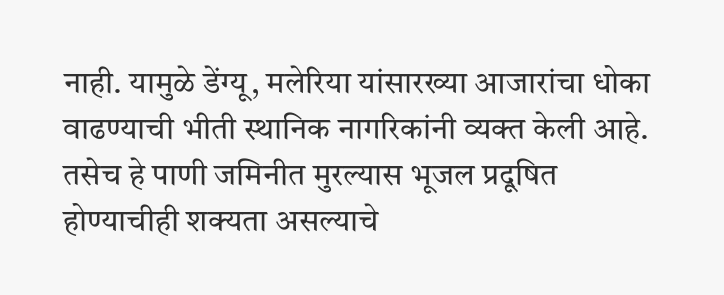नाही. यामुळे डेंग्यू, मलेरिया यांसारख्या आजारांचा धोका वाढण्याची भीती स्थानिक नागरिकांनी व्यक्त केली आहे. तसेच हे पाणी जमिनीत मुरल्यास भूजल प्रदूषित होण्याचीही शक्यता असल्याचे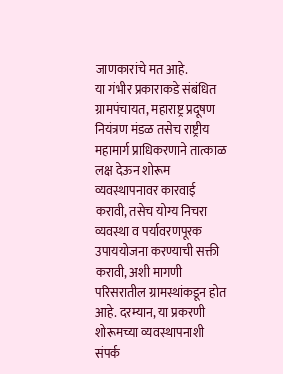जाणकारांचे मत आहे.
या गंभीर प्रकाराकडे संबंधित ग्रामपंचायत, महाराष्ट्र प्रदूषण नियंत्रण मंडळ तसेच राष्ट्रीय महामार्ग प्राधिकरणाने तात्काळ लक्ष देऊन शोरूम व्यवस्थापनावर कारवाई करावी, तसेच योग्य निचरा व्यवस्था व पर्यावरणपूरक उपाययोजना करण्याची सक्ती करावी, अशी मागणी परिसरातील ग्रामस्थांकडून होत आहे. दरम्यान, या प्रकरणी शोरूमच्या व्यवस्थापनाशी संपर्क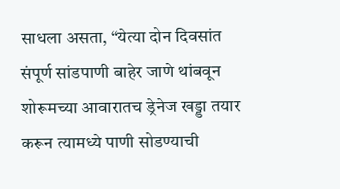साधला असता, “येत्या दोन दिवसांत संपूर्ण सांडपाणी बाहेर जाणे थांबवून शोरूमच्या आवारातच ड्रेनेज खड्डा तयार करून त्यामध्ये पाणी सोडण्याची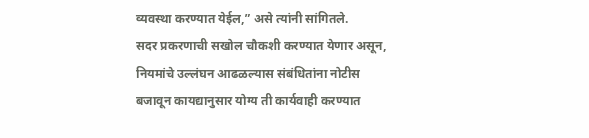व्यवस्था करण्यात येईल,” असे त्यांनी सांगितले.
सदर प्रकरणाची सखोल चौकशी करण्यात येणार असून, नियमांचे उल्लंघन आढळल्यास संबंधितांना नोटीस बजावून कायद्यानुसार योग्य ती कार्यवाही करण्यात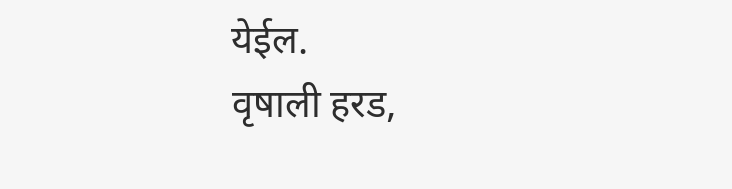येईल.
वृषाली हरड,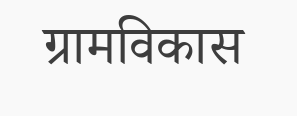ग्रामविकास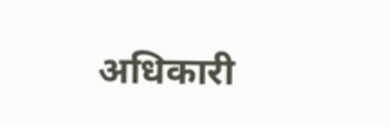अधिकारी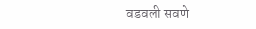वडवली सवणे